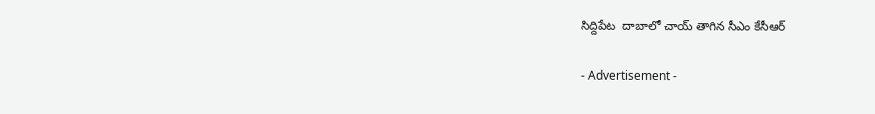సిద్దిపేట  దాబాలో చాయ్ తాగిన సీఎం కేసీఆర్

- Advertisement -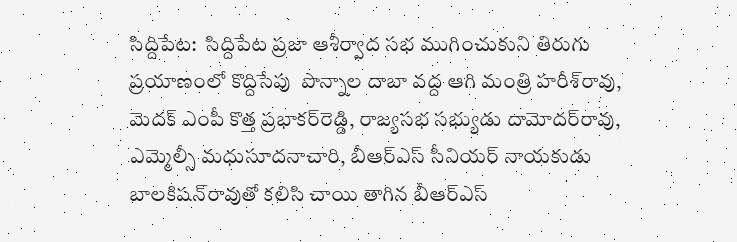సిద్దిపేట:  సిద్దిపేట ప్రజా ఆశీర్వాద సభ ముగించుకుని తిరుగు ప్రయాణంలో కొద్దిసేపు  పొన్నాల దాబా వద్ద ఆగి మంత్రి హరీశ్‌రావు, మెదక్‌ ఎంపీ కొత్త ప్రభాకర్‌రెడ్డి, రాజ్యసభ సభ్యుడు దామోదర్‌రావు, ఎమ్మెల్సీ మధుసూదనాచారి, బీఆర్‌ఎస్‌ సీనియర్‌ నాయకుడు బాలకిషన్‌రావుతో కలిసి చాయి తాగిన బీఆర్ఎస్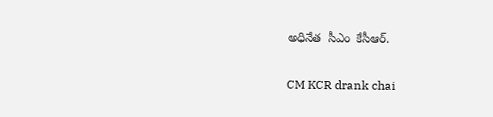అధినేత  సీఎం  కేసీఆర్.

CM KCR drank chai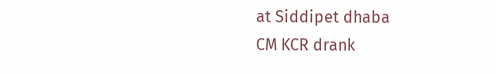at Siddipet dhaba
CM KCR drank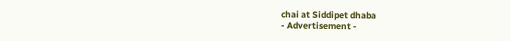chai at Siddipet dhaba
- Advertisement -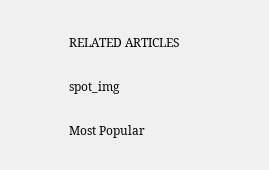RELATED ARTICLES

spot_img

Most Popular